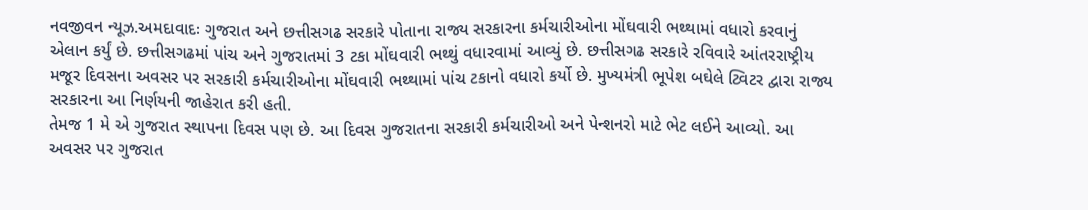નવજીવન ન્યૂઝ.અમદાવાદઃ ગુજરાત અને છત્તીસગઢ સરકારે પોતાના રાજ્ય સરકારના કર્મચારીઓના મોંઘવારી ભથ્થામાં વધારો કરવાનું એલાન કર્યું છે. છત્તીસગઢમાં પાંચ અને ગુજરાતમાં 3 ટકા મોંઘવારી ભથ્થું વધારવામાં આવ્યું છે. છત્તીસગઢ સરકારે રવિવારે આંતરરાષ્ટ્રીય મજૂર દિવસના અવસર પર સરકારી કર્મચારીઓના મોંઘવારી ભથ્થામાં પાંચ ટકાનો વધારો કર્યો છે. મુખ્યમંત્રી ભૂપેશ બઘેલે ટ્વિટર દ્વારા રાજ્ય સરકારના આ નિર્ણયની જાહેરાત કરી હતી.
તેમજ 1 મે એ ગુજરાત સ્થાપના દિવસ પણ છે. આ દિવસ ગુજરાતના સરકારી કર્મચારીઓ અને પેન્શનરો માટે ભેટ લઈને આવ્યો. આ અવસર પર ગુજરાત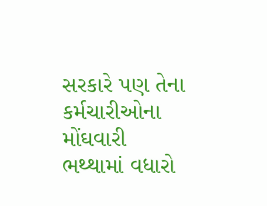સરકારે પણ તેના કર્મચારીઓના મોંઘવારી ભથ્થામાં વધારો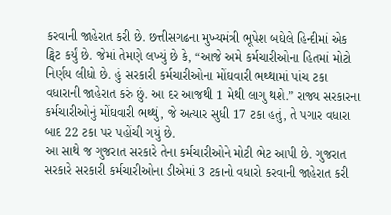કરવાની જાહેરાત કરી છે. છત્તીસગઢના મુખ્યમંત્રી ભૂપેશ બઘેલે હિન્દીમાં એક ટ્વિટ કર્યું છે. જેમાં તેમણે લખ્યું છે કે, “આજે અમે કર્મચારીઓના હિતમાં મોટો નિર્ણય લીધો છે. હું સરકારી કર્મચારીઓના મોંઘવારી ભથ્થામાં પાંચ ટકા વધારાની જાહેરાત કરું છું. આ દર આજથી 1 મેથી લાગુ થશે.” રાજ્ય સરકારના કર્મચારીઓનું મોંઘવારી ભથ્થું, જે અત્યાર સુધી 17 ટકા હતું, તે પગાર વધારા બાદ 22 ટકા પર પહોંચી ગયું છે.
આ સાથે જ ગુજરાત સરકારે તેના કર્મચારીઓને મોટી ભેટ આપી છે. ગુજરાત સરકારે સરકારી કર્મચારીઓના ડીએમાં 3 ટકાનો વધારો કરવાની જાહેરાત કરી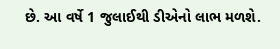છે. આ વર્ષે 1 જુલાઈથી ડીએનો લાભ મળશે.